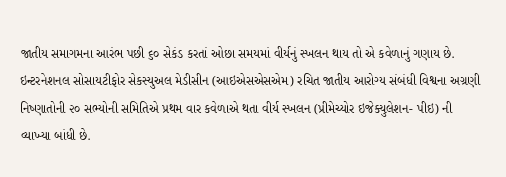જાતીય સમાગમના આરંભ પછી ૬૦ સેકંડ કરતાં ઓછા સમયમાં વીર્યનું સ્ખલન થાય તો એ કવેળાનું ગણાય છે. ઇન્ટરનેશનલ સોસાયટીફોર સેકસ્યુઅલ મેડીસીન (આઇએસએસએમ) રચિત જાતીય આરોગ્ય સંબંધી વિશ્વના અગ્રણી નિષ્ણાતોની ૨૦ સભ્યોની સમિતિએ પ્રથમ વાર કવેળાએ થતા વીર્ય સ્ખલન (પ્રીમેચ્યોર ઇજેક્યુલેશન- પીઇ) ની વ્યાખ્યા બાંધી છે.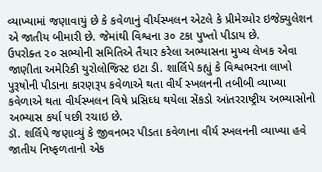વ્યાખ્યામાં જણાવાયું છે કે કવેળાનું વીર્યસ્ખલન એટલે કે પ્રીમેચ્યોર ઇજેક્યુલેશન એ જાતીય બીમારી છે. જેમાંથી વિશ્વના ૩૦ ટકા પુખ્તો પીડાય છે.
ઉપરોક્ત ૨૦ સભ્યોની સમિતિએ તૈયાર કરેલા અભ્યાસના મુખ્ય લેખક એવા જાણીતા અમેરિકી યુરોલોજિસ્ટ ઇટા ડી. શાર્લિપે કહ્યું કે વિશ્વભરના લાખો પુરૂષોની પીડાના કારણરૂપ કવેળાએ થતા વીર્ય સ્ખલનની તબીબી વ્યાખ્યા કવેળાએ થતા વીર્યસ્ખલન વિષે પ્રસિઘ્ધ થયેલા સેંકડો આંતરરાષ્ટ્રીય અભ્યાસોનો અભ્યાસ કર્યા પછી રચાઇ છે.
ડૉ. શર્લિપે જણાવ્યું કે જીવનભર પીડતા કવેળાના વીર્ય સ્ખલનની વ્યાખ્યા હવે જાતીય નિષ્ફળતાનો એક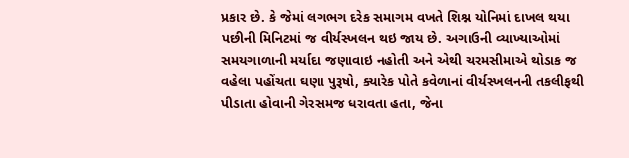પ્રકાર છે. કે જેમાં લગભગ દરેક સમાગમ વખતે શિશ્ન યોનિમાં દાખલ થયા પછીની મિનિટમાં જ વીર્યસ્ખલન થઇ જાય છે. અગાઉની વ્યાખ્યાઓમાં સમયગાળાની મર્યાદા જણાવાઇ નહોતી અને એથી ચરમસીમાએ થોડાક જ વહેલા પહોંચતા ઘણા પુરૂષો, ક્યારેક પોતે કવેળાનાં વીર્યસ્ખલનની તકલીફથી પીડાતા હોવાની ગેરસમજ ધરાવતા હતા, જેના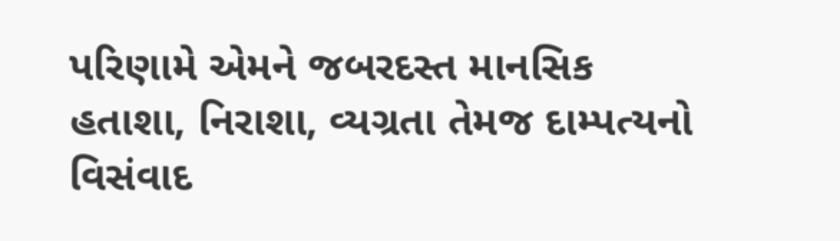પરિણામે એમને જબરદસ્ત માનસિક હતાશા, નિરાશા, વ્યગ્રતા તેમજ દામ્પત્યનો વિસંવાદ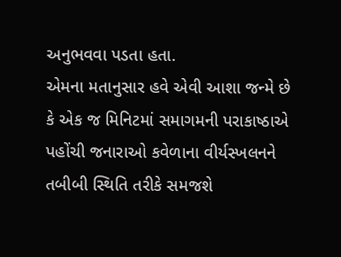અનુભવવા પડતા હતા.
એમના મતાનુસાર હવે એવી આશા જન્મે છે કે એક જ મિનિટમાં સમાગમની પરાકાષ્ઠાએ પહોંચી જનારાઓ કવેળાના વીર્યસ્ખલનને તબીબી સ્થિતિ તરીકે સમજશે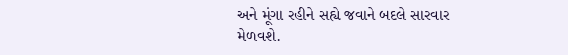અને મૂંગા રહીને સહ્યે જવાને બદલે સારવાર મેળવશે.